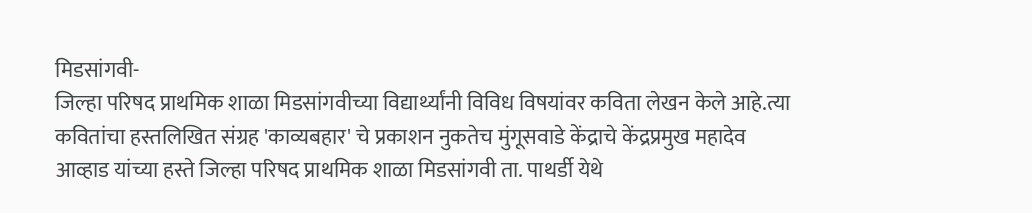मिडसांगवी-
जिल्हा परिषद प्राथमिक शाळा मिडसांगवीच्या विद्यार्थ्यांनी विविध विषयांवर कविता लेखन केले आहे.त्या कवितांचा हस्तलिखित संग्रह 'काव्यबहार' चे प्रकाशन नुकतेच मुंगूसवाडे केंद्राचे केंद्रप्रमुख महादेव आव्हाड यांच्या हस्ते जिल्हा परिषद प्राथमिक शाळा मिडसांगवी ता. पाथर्डी येथे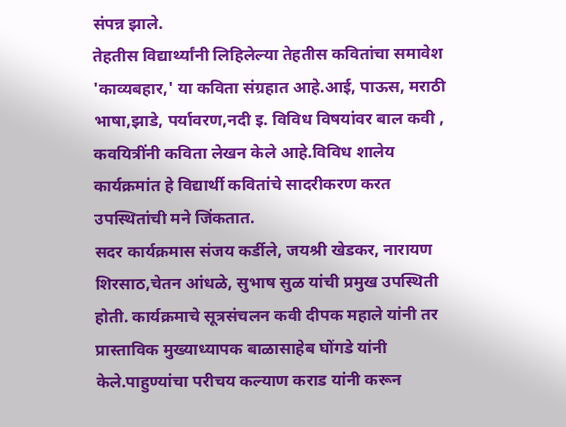संपन्न झाले.
तेहतीस विद्यार्थ्यांनी लिहिलेल्या तेहतीस कवितांचा समावेश 'काव्यबहार,' या कविता संग्रहात आहे.आई, पाऊस, मराठी भाषा,झाडे, पर्यावरण,नदी इ. विविध विषयांवर बाल कवी , कवयित्रींनी कविता लेखन केले आहे.विविध शालेय कार्यक्रमांत हे विद्यार्थी कवितांचे सादरीकरण करत उपस्थितांची मने जिंकतात.
सदर कार्यक्रमास संजय कर्डीले, जयश्री खेडकर, नारायण शिरसाठ,चेतन आंधळे, सुभाष सुळ यांची प्रमुख उपस्थिती होती. कार्यक्रमाचे सूत्रसंचलन कवी दीपक महाले यांनी तर प्रास्ताविक मुख्याध्यापक बाळासाहेब घोंगडे यांनी केले.पाहुण्यांचा परीचय कल्याण कराड यांनी करून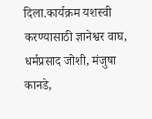दिला.कार्यक्रम यशस्वी करण्यासाठी ज्ञानेश्वर वाघ, धर्मप्रसाद जोशी, मंजुषा कानडे,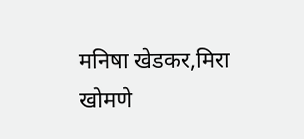मनिषा खेडकर,मिरा खोमणे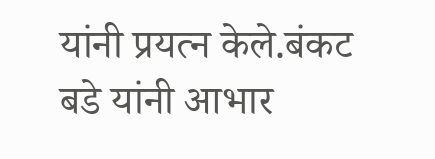यांनी प्रयत्न केले.बंकट बडे यांनी आभार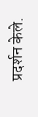प्रदर्शन केले.